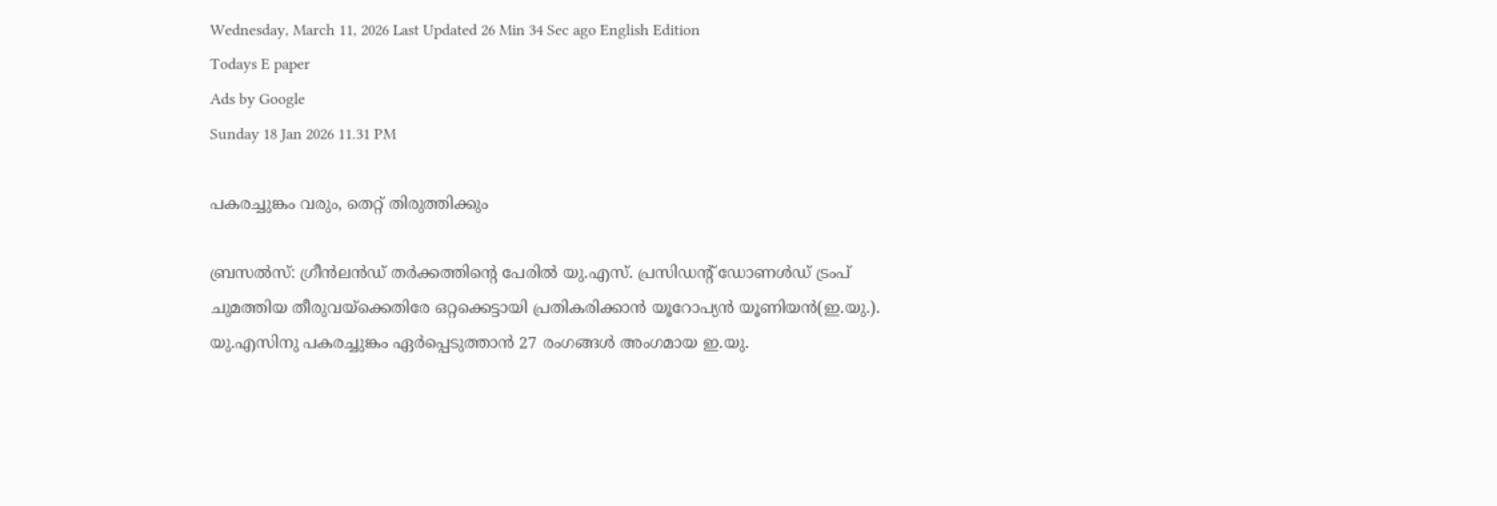Wednesday, March 11, 2026 Last Updated 26 Min 34 Sec ago English Edition
Todays E paper
Ads by Google
Sunday 18 Jan 2026 11.31 PM

പകരച്ചുങ്കം വരും, തെറ്റ്‌ തിരുത്തിക്കും

ബ്രസല്‍സ്‌: ഗ്രീന്‍ലന്‍ഡ്‌ തര്‍ക്കത്തിന്റെ പേരില്‍ യു.എസ്‌. പ്രസിഡന്റ്‌ ഡോണള്‍ഡ്‌ ട്രംപ്‌ ചുമത്തിയ തീരുവയ്‌ക്കെതിരേ ഒറ്റക്കെട്ടായി പ്രതികരിക്കാന്‍ യൂറോപ്യന്‍ യൂണിയന്‍(ഇ.യു.). യു.എസിനു പകരച്ചുങ്കം ഏര്‍പ്പെടുത്താന്‍ 27 രംഗങ്ങള്‍ അംഗമായ ഇ.യു.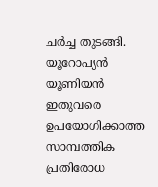ചര്‍ച്ച തുടങ്ങി. യൂറോപ്യന്‍ യൂണിയന്‍ ഇതുവരെ ഉപയോഗിക്കാത്ത സാമ്പത്തിക പ്രതിരോധ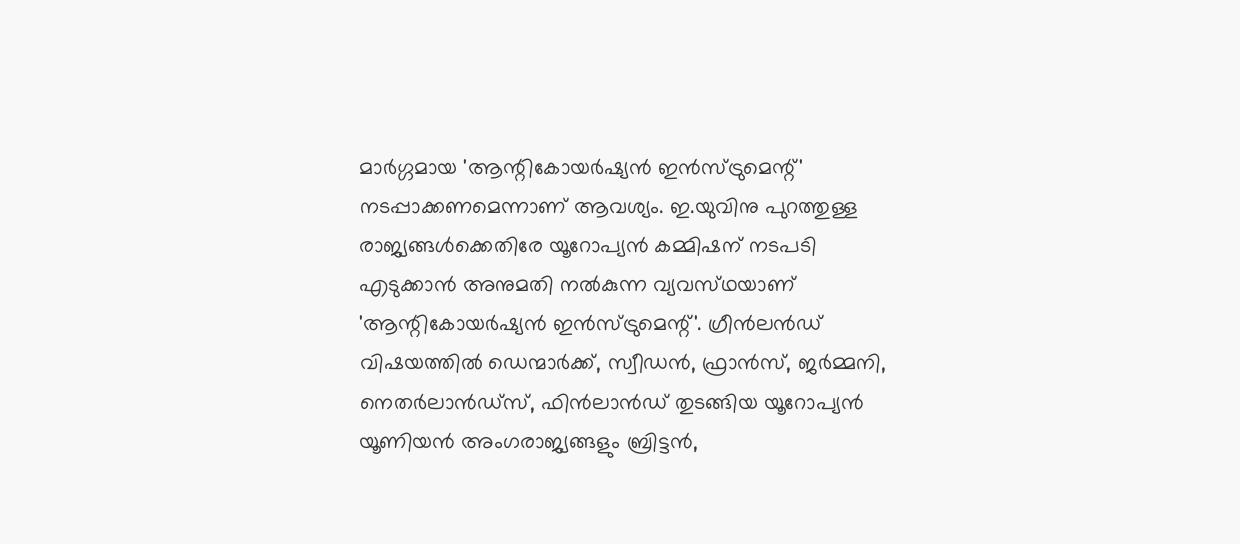മാര്‍ഗ്ഗമായ 'ആന്റികോയര്‍ഷ്യന്‍ ഇന്‍സ്‌ട്രുമെന്റ്‌' നടപ്പാക്കണമെന്നാണ്‌ ആവശ്യം. ഇ.യുവിനു പുറത്തുള്ള രാജ്യങ്ങള്‍ക്കെതിരേ യൂറോപ്യന്‍ കമ്മിഷന്‌ നടപടി എടുക്കാന്‍ അനുമതി നല്‍കുന്ന വ്യവസ്‌ഥയാണ്‌ 'ആന്റികോയര്‍ഷ്യന്‍ ഇന്‍സ്‌ട്രുമെന്റ്‌'. ഗ്രീന്‍ലന്‍ഡ്‌ വിഷയത്തില്‍ ഡെന്മാര്‍ക്ക്‌, സ്വീഡന്‍, ഫ്രാന്‍സ്‌, ജര്‍മ്മനി, നെതര്‍ലാന്‍ഡ്‌സ്‌, ഫിന്‍ലാന്‍ഡ്‌ തുടങ്ങിയ യൂറോപ്യന്‍ യൂണിയന്‍ അംഗരാജ്യങ്ങളും ബ്രിട്ടന്‍,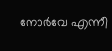നോര്‍വേ എന്നീ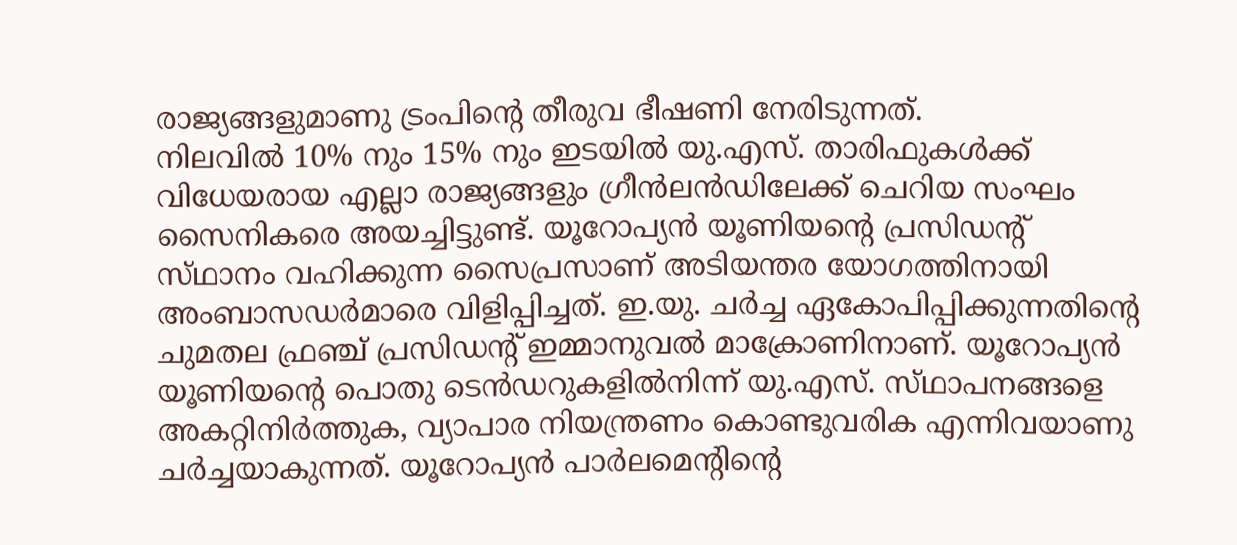രാജ്യങ്ങളുമാണു ട്രംപിന്റെ തീരുവ ഭീഷണി നേരിടുന്നത്‌.
നിലവില്‍ 10% നും 15% നും ഇടയില്‍ യു.എസ്‌. താരിഫുകള്‍ക്ക്‌ വിധേയരായ എല്ലാ രാജ്യങ്ങളും ഗ്രീന്‍ലന്‍ഡിലേക്ക്‌ ചെറിയ സംഘം സൈനികരെ അയച്ചിട്ടുണ്ട്‌. യൂറോപ്യന്‍ യൂണിയന്റെ പ്രസിഡന്റ്‌ സ്‌ഥാനം വഹിക്കുന്ന സൈപ്രസാണ്‌ അടിയന്തര യോഗത്തിനായി അംബാസഡര്‍മാരെ വിളിപ്പിച്ചത്‌. ഇ.യു. ചര്‍ച്ച ഏകോപിപ്പിക്കുന്നതിന്റെ ചുമതല ഫ്രഞ്ച്‌ പ്രസിഡന്റ്‌ ഇമ്മാനുവല്‍ മാക്രോണിനാണ്‌. യൂറോപ്യന്‍ യൂണിയന്റെ പൊതു ടെന്‍ഡറുകളില്‍നിന്ന്‌ യു.എസ്‌. സ്‌ഥാപനങ്ങളെ അകറ്റിനിര്‍ത്തുക, വ്യാപാര നിയന്ത്രണം കൊണ്ടുവരിക എന്നിവയാണു ചര്‍ച്ചയാകുന്നത്‌. യൂറോപ്യന്‍ പാര്‍ലമെന്റിന്റെ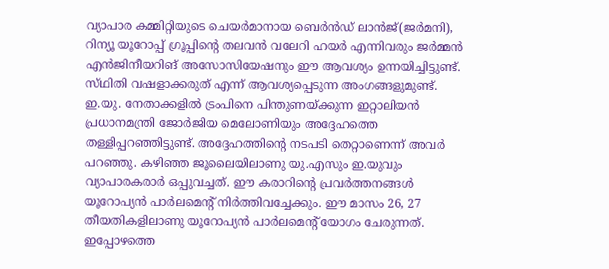വ്യാപാര കമ്മിറ്റിയുടെ ചെയര്‍മാനായ ബെര്‍ന്‍ഡ്‌ ലാന്‍ജ്‌(ജര്‍മനി), റിന്യൂ യൂറോപ്പ്‌ ഗ്രൂപ്പിന്റെ തലവന്‍ വലേറി ഹയര്‍ എന്നിവരും ജര്‍മ്മന്‍ എന്‍ജിനീയറിങ്‌ അസോസിയേഷനും ഈ ആവശ്യം ഉന്നയിച്ചിട്ടുണ്ട്‌. സ്‌ഥിതി വഷളാക്കരുത്‌ എന്ന്‌ ആവശ്യപ്പെടുന്ന അംഗങ്ങളുമുണ്ട്‌.
ഇ.യു. നേതാക്കളില്‍ ട്രംപിനെ പിന്തുണയ്‌ക്കുന്ന ഇറ്റാലിയന്‍ പ്രധാനമന്ത്രി ജോര്‍ജിയ മെലോണിയും അദ്ദേഹത്തെ തള്ളിപ്പറഞ്ഞിട്ടുണ്ട്‌. അദ്ദേഹത്തിന്റെ നടപടി തെറ്റാണെന്ന്‌ അവര്‍ പറഞ്ഞു. കഴിഞ്ഞ ജൂലൈയിലാണു യു.എസും ഇ.യുവും വ്യാപാരകരാര്‍ ഒപ്പുവച്ചത്‌. ഈ കരാറിന്റെ പ്രവര്‍ത്തനങ്ങള്‍ യൂറോപ്യന്‍ പാര്‍ലമെന്റ്‌ നിര്‍ത്തിവച്ചേക്കും. ഈ മാസം 26, 27 തീയതികളിലാണു യൂറോപ്യന്‍ പാര്‍ലമെന്റ്‌ യോഗം ചേരുന്നത്‌. ഇപ്പോഴത്തെ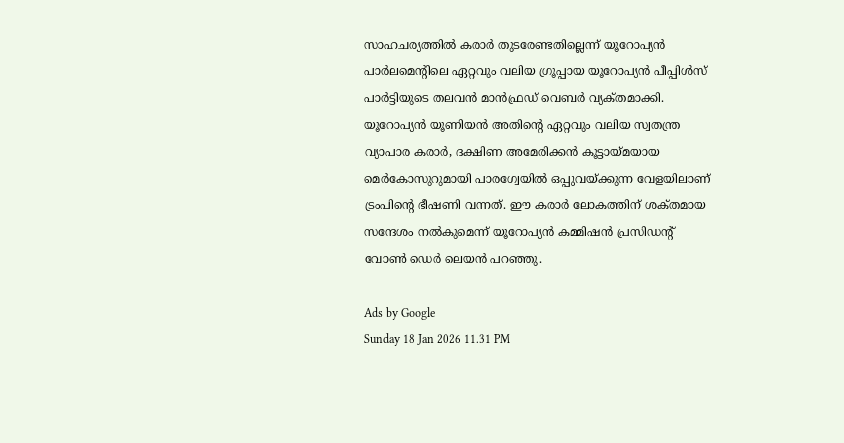സാഹചര്യത്തില്‍ കരാര്‍ തുടരേണ്ടതില്ലെന്ന്‌ യൂറോപ്യന്‍ പാര്‍ലമെന്റിലെ ഏറ്റവും വലിയ ഗ്രൂപ്പായ യൂറോപ്യന്‍ പീപ്പിള്‍സ്‌ പാര്‍ട്ടിയുടെ തലവന്‍ മാന്‍ഫ്രഡ്‌ വെബര്‍ വ്യക്‌തമാക്കി. യൂറോപ്യന്‍ യൂണിയന്‍ അതിന്റെ ഏറ്റവും വലിയ സ്വതന്ത്ര വ്യാപാര കരാര്‍, ദക്ഷിണ അമേരിക്കന്‍ കൂട്ടായ്‌മയായ മെര്‍കോസുറുമായി പാരഗ്വേയില്‍ ഒപ്പുവയ്‌ക്കുന്ന വേളയിലാണ്‌ ട്രംപിന്റെ ഭീഷണി വന്നത്‌. ഈ കരാര്‍ ലോകത്തിന്‌ ശക്‌തമായ സന്ദേശം നല്‍കുമെന്ന്‌ യൂറോപ്യന്‍ കമ്മിഷന്‍ പ്രസിഡന്റ്‌ വോണ്‍ ഡെര്‍ ലെയന്‍ പറഞ്ഞു.

Ads by Google
Sunday 18 Jan 2026 11.31 PM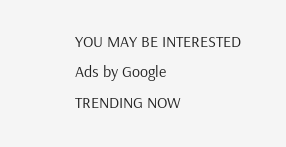YOU MAY BE INTERESTED
Ads by Google
TRENDING NOW